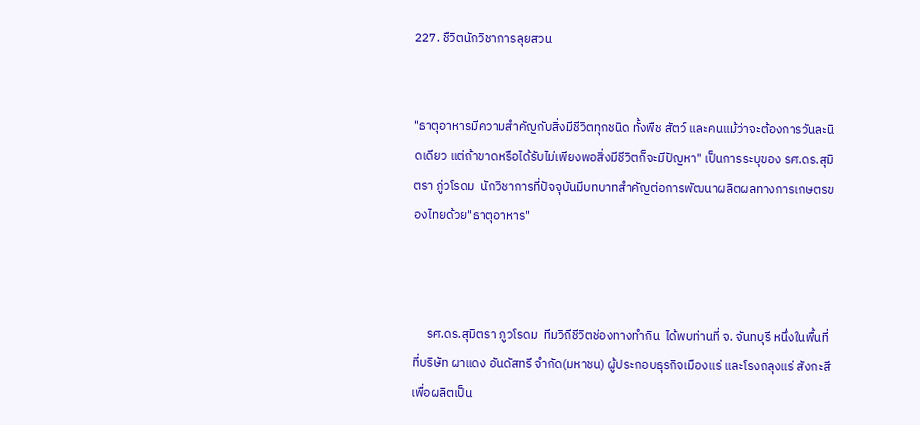227. ชืวิตนักวิชาการลุยสวน


"ธาตุอาหารมีความสำคัญกับสิ่งมีชีวิตทุกชนิด ทั้งพืช สัตว์ และคนแม้ว่าจะต้องการวันละนิดเดียว แต่ถ้าขาดหรือได้รับไม่เพียงพอสิ่งมีชีวิตก็จะมีปัญหา" เป็นการระบุของ รศ.ดร.สุมิตรา ภู่วโรดม  นักวิชาการที่ปัจจุบันมีบทบาทสำคัญต่อการพัฒนาผลิตผลทางการเกษตรของไทยด้วย"ธาตุอาหาร"



     รศ.ดร.สุมิตรา ภูวโรดม  ทีมวิถีชีวิตช่องทางทำกิน  ได้พบท่านที่ จ. จันทบุรี หนึ่งในพื้นที่ที่บริษัท ผาแดง อันดัสทรี จำกัด(มหาชน) ผู้ประกอบธุรกิจเมืองแร่ และโรงถลุงแร่ สังกะสี เพื่อผลิตเป็น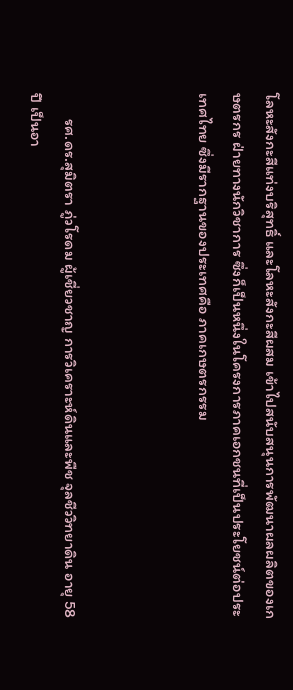โลหะสังกะสีแท่งบริสุทธิ์ และโลหะสังกะสีผสม เข้าไปสนับสนุนการพัฒนาผลผลิตของเกษตรกร ฝ่ายทางนักวิชาการ ซึ่งก็เป็นหนึ่งในโครงการภาคเอกชนที่เป็นประโยชน์ต่อประเทศไทย ซึ่งมีรากฐานของประเทศคือ ภาคเกษตรกรรม



       รศ.ดร.สุมิตรา ภู่วโรดม ผู้เชี่ยวชาญ การวิเคราะห์ดินและพืช จุลชีววิทยาดิน อายุ 58 ปี เป็นอา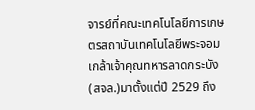จารย์ที่คณะเทคโนโลยีการเกษตรสถาบันเทคโนโลยีพระจอมเกล้าเจ้าคุณทหารลาดกระบัง(สจล.)มาตั้งแต่ปี 2529 ถึง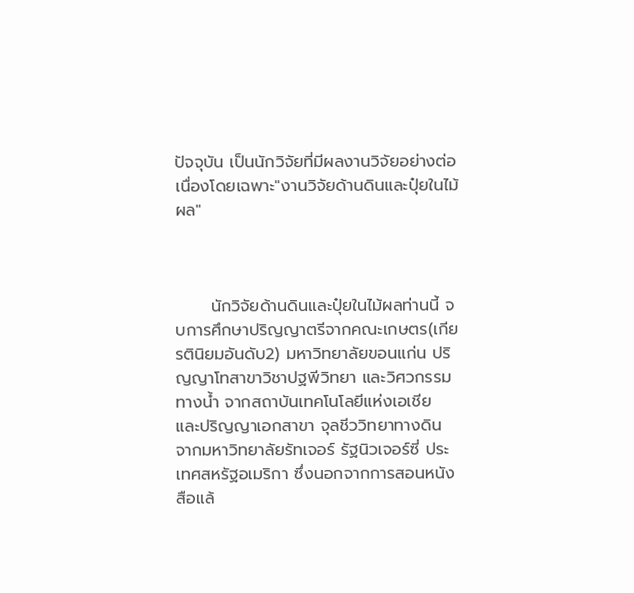ปัจจุบัน เป็นนักวิจัยที่มีผลงานวิจัยอย่างต่อเนื่องโดยเฉพาะ"งานวิจัยด้านดินและปุ๋ยในไม้ผล"



      นักวิจัยด้านดินและปุ๋ยในไม้ผลท่านนี้ จบการศึกษาปริญญาตรีจากคณะเกษตร(เกียรตินิยมอันดับ2) มหาวิทยาลัยขอนแก่น ปริญญาโทสาขาวิชาปฐพีวิทยา และวิศวกรรมทางน้ำ จากสถาบันเทคโนโลยีแห่งเอเชีย และปริญญาเอกสาขา จุลชีววิทยาทางดิน จากมหาวิทยาลัยรัทเจอร์ รัฐนิวเจอร์ซี่ ประเทศสหรัฐอเมริกา ซึ่งนอกจากการสอนหนังสือแล้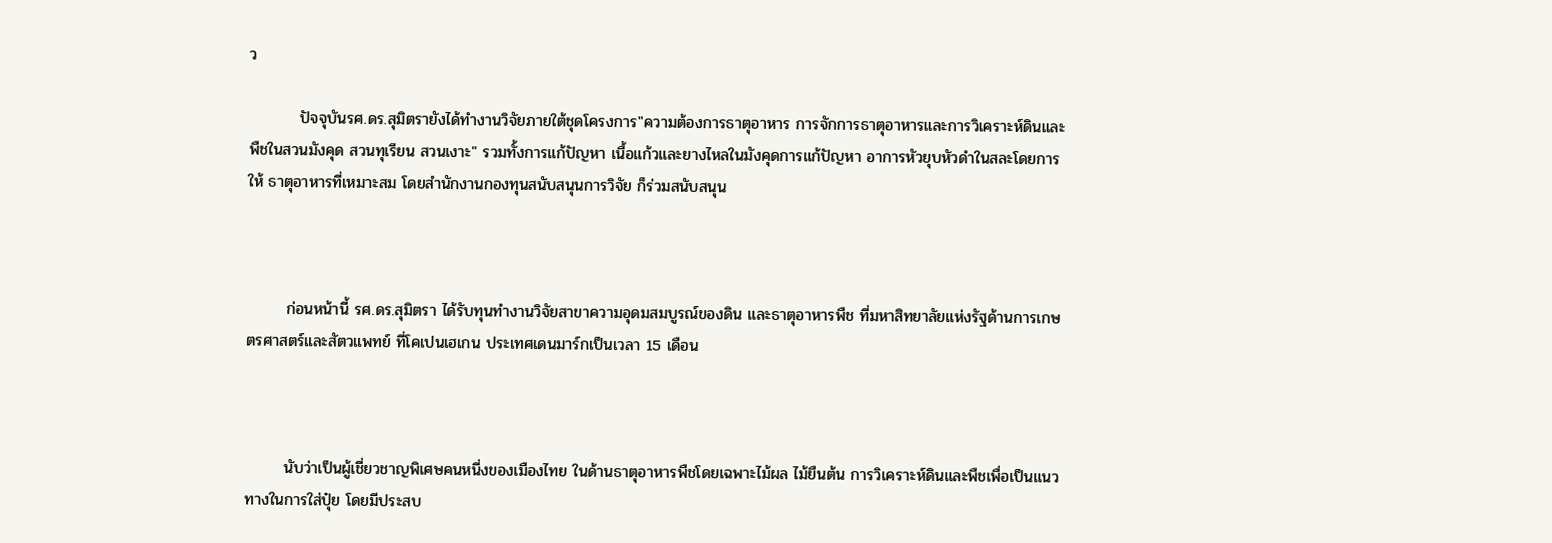ว

         ปัจจุบันรศ.ดร.สุมิตรายังได้ทำงานวิจัยภายใต้ชุดโครงการ"ความต้องการธาตุอาหาร การจักการธาตุอาหารและการวิเคราะห์ดินและพืชในสวนมังคุด สวนทุเรียน สวนเงาะ" รวมทั้งการแก้ปัญหา เนื้อแก้วและยางไหลในมังคุดการแก้ปัญหา อาการหัวยุบหัวดำในสละโดยการให้ ธาตุอาหารที่เหมาะสม โดยสำนักงานกองทุนสนับสนุนการวิจัย ก็ร่วมสนับสนุน



       ก่อนหน้านี้ รศ.ดร.สุมิตรา ได้รับทุนทำงานวิจัยสาขาความอุดมสมบูรณ์ของดิน และธาตุอาหารพืช ที่มหาสิทยาลัยแห่งรัฐด้านการเกษตรศาสตร์และสัตวแพทย์ ที่โคเปนเฮเกน ประเทศเดนมาร์กเป็นเวลา 15 เดือน



       นับว่าเป็นผู้เชี่ยวชาญพิเศษคนหนี่งของเมืองไทย ในด้านธาตุอาหารพืชโดยเฉพาะไม้ผล ไม้ยืนต้น การวิเคราะห์ดินและพืชเพื่อเป็นแนวทางในการใส่ปุ๋ย โดยมีประสบ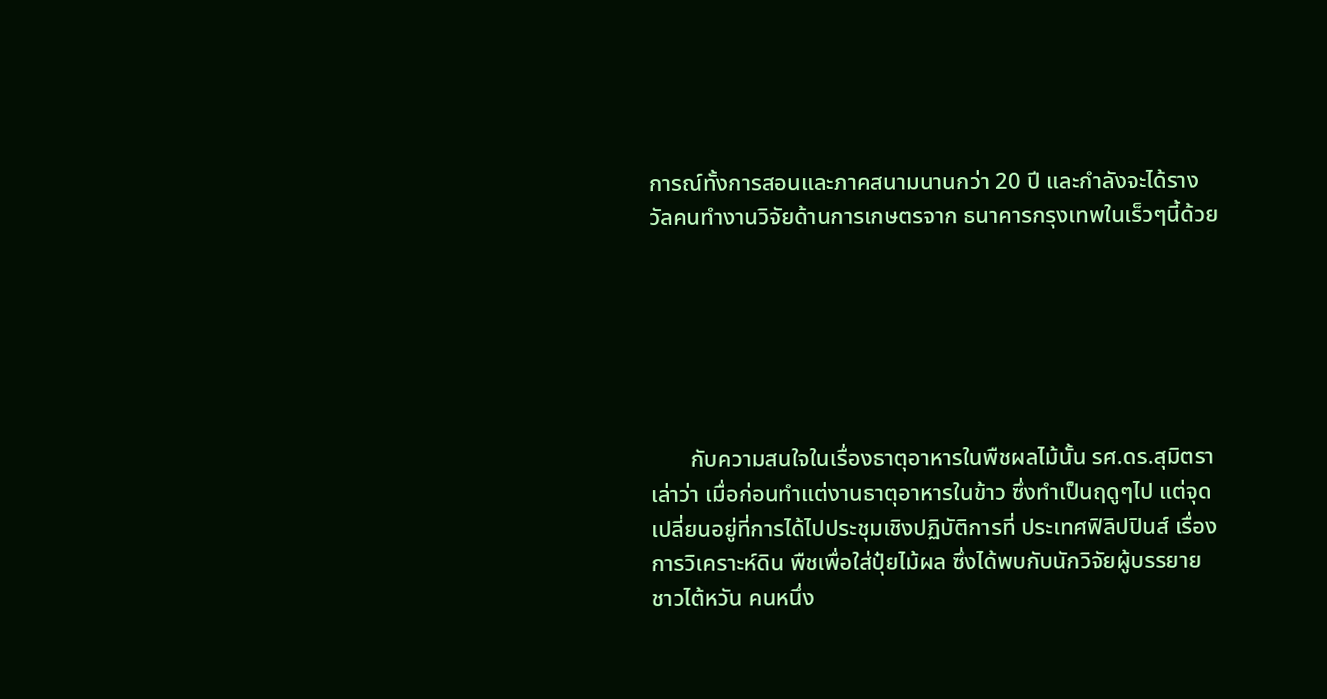การณ์ทั้งการสอนและภาคสนามนานกว่า 20 ปี และกำลังจะได้รางวัลคนทำงานวิจัยด้านการเกษตรจาก ธนาคารกรุงเทพในเร็วๆนี้ด้วย






       กับความสนใจในเรื่องธาตุอาหารในพืชผลไม้นั้น รศ.ดร.สุมิตรา เล่าว่า เมื่อก่อนทำแต่งานธาตุอาหารในข้าว ซึ่งทำเป็นฤดูๆไป แต่จุดเปลี่ยนอยู่ที่การได้ไปประชุมเชิงปฏิบัติการที่ ประเทศฟิลิปปินส์ เรื่อง การวิเคราะห์ดิน พืชเพื่อใส่ปุ๋ยไม้ผล ซึ่งได้พบกับนักวิจัยผู้บรรยายชาวไต้หวัน คนหนึ่ง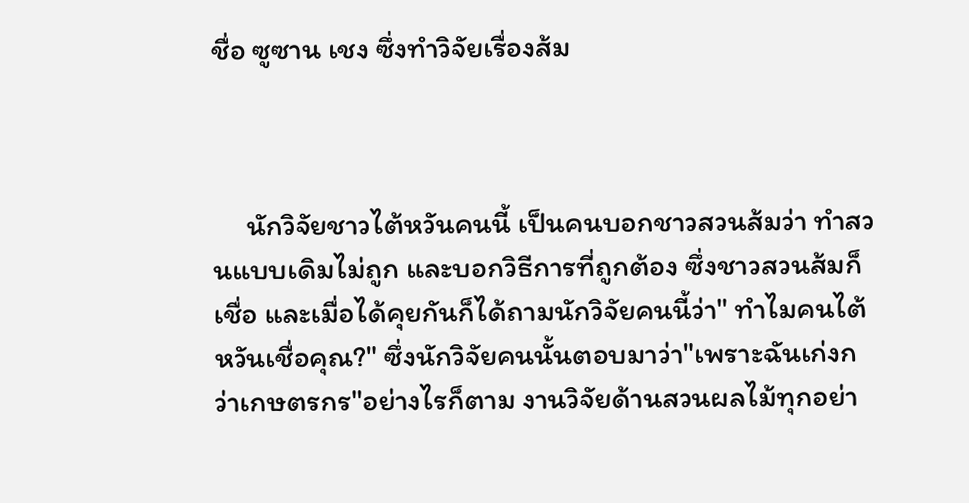ชื่อ ซูซาน เชง ซึ่งทำวิจัยเรื่องส้ม



     นักวิจัยชาวไต้หวันคนนี้ เป็นคนบอกชาวสวนส้มว่า ทำสวนแบบเดิมไม่ถูก และบอกวิธีการที่ถูกต้อง ซึ่งชาวสวนส้มก็เชื่อ และเมื่อได้คุยกันก็ได้ถามนักวิจัยคนนี้ว่า" ทำไมคนไต้หวันเชื่อคุณ?" ซึ่งนักวิจัยคนนั้นตอบมาว่า"เพราะฉันเก่งกว่าเกษตรกร"อย่างไรก็ตาม งานวิจัยด้านสวนผลไม้ทุกอย่า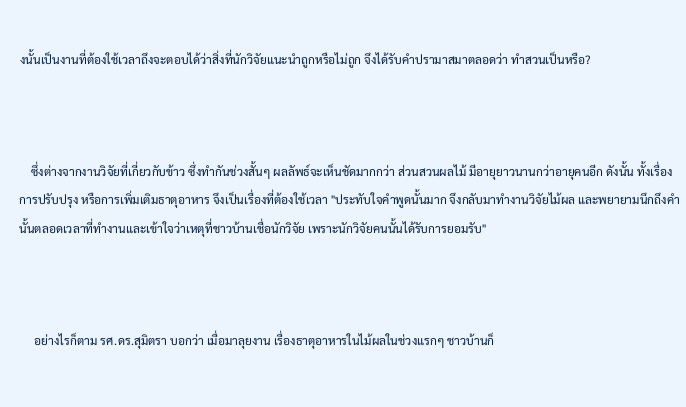งนั้นเป็นงานที่ต้องใช้เวลาถึงจะตอบได้ว่าสิ่งที่นักวิจัยแนะนำถูกหรือไม่ถูก จึงได้รับคำปรามาสมาตลอดว่า ทำสวนเป็นหรือ?



    ซึ่งต่างจากงานวิจัยที่เกี่ยวกับข้าว ซึ่งทำกันช่วงสั้นๆ ผลลัพธ์จะเห็นชัดมากกว่า ส่วนสวนผลไม้ มีอายุยาวนานกว่าอายุคนอีก ดังนั้น ทั้งเรื่องการปรับปรุง หรือการเพิ่มเติมธาตุอาหาร จึงเป็นเรื่องที่ต้องใช้เวลา "ประทับใจคำพูดนั้นมาก จึงกลับมาทำงานวิจัยไม้ผล และพยายามนึกถึงคำนั้นตลอดเวลาที่ทำงานและเข้าใจว่าเหตุที่ชาวบ้านเชื่อนักวิจัย เพราะนักวิจัยคนนั้นได้รับการยอมรับ"



     อย่างไรก็ตาม รศ.ดร.สุมิตรา บอกว่า เมื่อมาลุยงาน เรื่องธาตุอาหารในไม้ผลในช่วงแรกๆ ชาวบ้านก็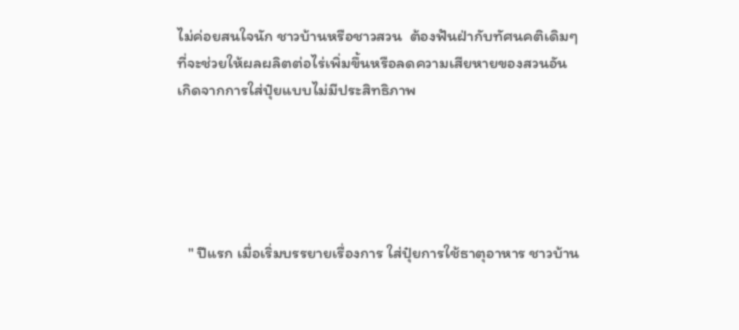ไม่ค่อยสนใจนัก ชาวบ้านหรือชาวสวน  ต้องฟันฝ่ากับทัศนคติเดิมๆที่จะช่วยให้ผลผลิตต่อไร่เพิ่มขึ้นหรือลดความเสียหายของสวนอันเกิดจากการใส่ปุ๋ยแบบไม่มีประสิทธิภาพ





   " ปีแรก เมื่อเริ่มบรรยายเรื่องการ ใส่ปุ๋ยการใช้ธาตุอาหาร ชาวบ้าน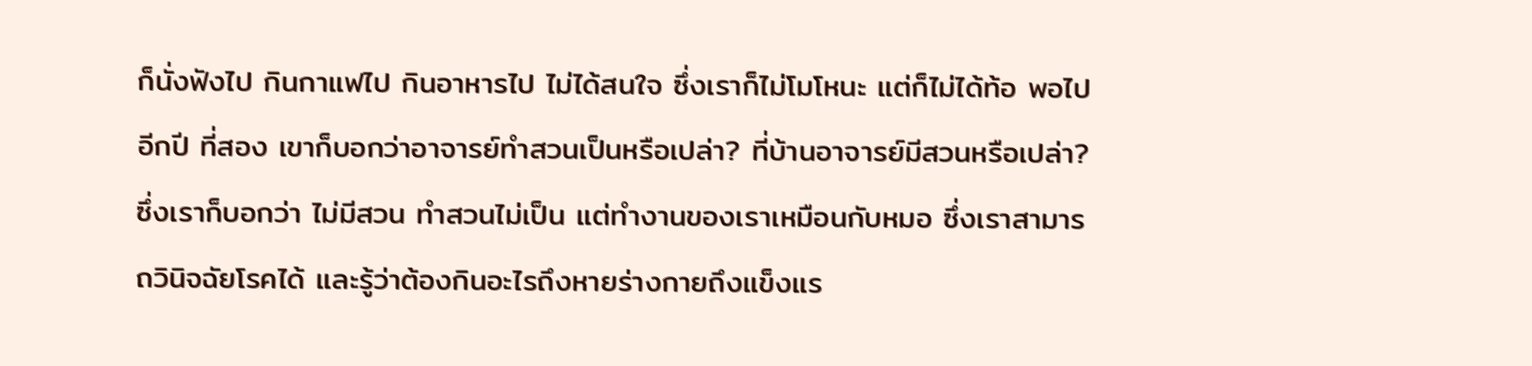ก็นั่งฟังไป กินกาแฟไป กินอาหารไป ไม่ได้สนใจ ซึ่งเราก็ไม่โมโหนะ แต่ก็ไม่ได้ท้อ พอไปอีกปี ที่สอง เขาก็บอกว่าอาจารย์ทำสวนเป็นหรือเปล่า? ที่บ้านอาจารย์มีสวนหรือเปล่า? ซึ่งเราก็บอกว่า ไม่มีสวน ทำสวนไม่เป็น แต่ทำงานของเราเหมือนกับหมอ ซึ่งเราสามารถวินิจฉัยโรคได้ และรู้ว่าต้องกินอะไรถึงหายร่างกายถึงแข็งแร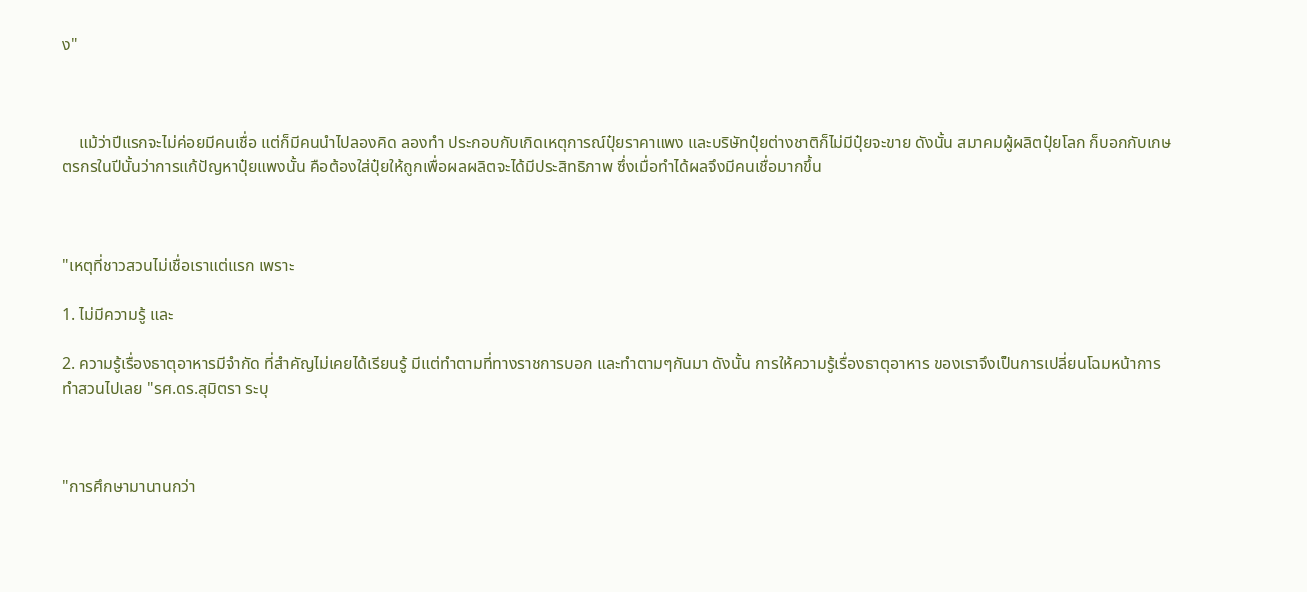ง"



    แม้ว่าปีแรกจะไม่ค่อยมีคนเชื่อ แต่ก็มีคนนำไปลองคิด ลองทำ ประกอบกับเกิดเหตุการณ์ปุ๋ยราคาแพง และบริษัทปุ๋ยต่างชาติก็ไม่มีปุ๋ยจะขาย ดังนั้น สมาคมผู้ผลิตปุ๋ยโลก ก็บอกกับเกษตรกรในปีนั้นว่าการแก้ปัญหาปุ๋ยแพงนั้น คือต้องใส่ปุ๋ยให้ถูกเพื่อผลผลิตจะได้มีประสิทธิภาพ ซึ่งเมื่อทำได้ผลจึงมีคนเชื่อมากขึ้น



"เหตุที่ชาวสวนไม่เชื่อเราแต่แรก เพราะ

1. ไม่มีความรู้ และ

2. ความรู้เรื่องธาตุอาหารมีจำกัด ที่สำคัญไม่เคยได้เรียนรู้ มีแต่ทำตามที่ทางราชการบอก และทำตามๆกันมา ดังนั้น การให้ความรู้เรื่องธาตุอาหาร ของเราจึงเป็นการเปลี่ยนโฉมหน้าการทำสวนไปเลย "รศ.ดร.สุมิตรา ระบุ



"การศึกษามานานกว่า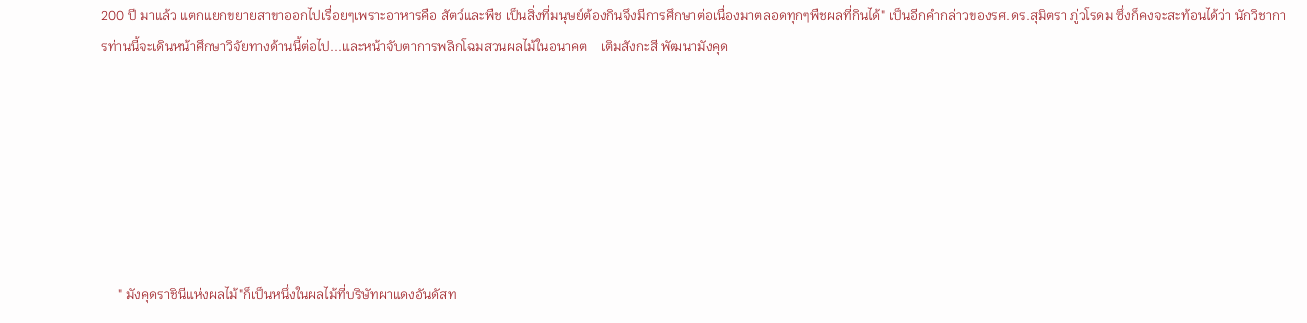200 ปี มาแล้ว แตกแยกขยายสาขาออกไปเรื่อยๆเพราะอาหารคือ สัตว์และพืช เป็นสิ่งที่มนุษย์ต้องกินจึงมีการศึกษาต่อเนื่องมาตลอดทุกๆพืชผลที่กินได้" เป็นอีกคำกล่าวของรศ.ดร.สุมิตรา ภู่วโรดม ซึ่งก็คงจะสะท้อนได้ว่า นักวิชาการท่านนี้จะเดินหน้าศึกษาวิจัยทางด้านนี้ต่อไป...และหน้าจับตาการพลิกโฉมสวนผลไม้ในอนาคต    เติมสังกะสี พัฒนามังคุด







     " มังคุดราชินีแห่งผลไม้"ก็เป็นหนึ่งในผลไม้ที่บริษัทผาแดงอันดัสท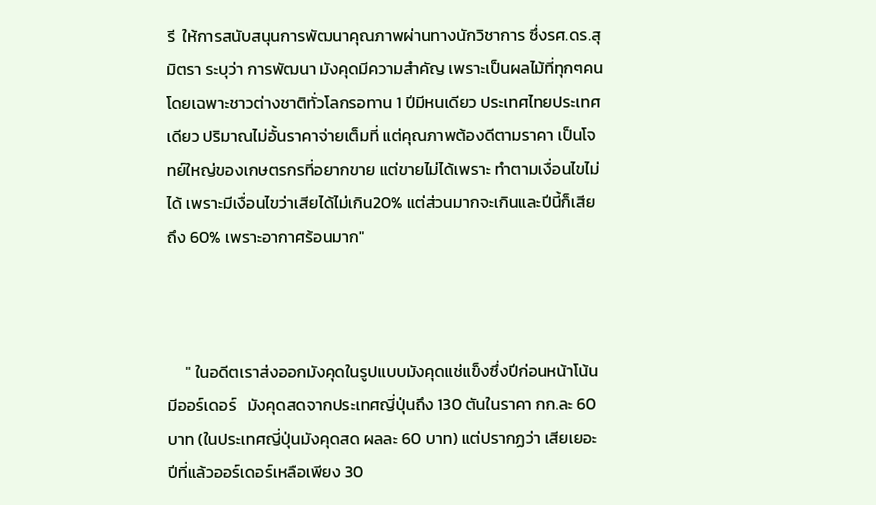รี  ให้การสนับสนุนการพัฒนาคุณภาพผ่านทางนักวิชาการ ซึ่งรศ.ดร.สุมิตรา ระบุว่า การพัฒนา มังคุดมีความสำคัญ เพราะเป็นผลไม้ที่ทุกๆคน โดยเฉพาะชาวต่างชาติทั่วโลกรอทาน 1 ปีมีหนเดียว ประเทศไทยประเทศเดียว ปริมาณไม่อั้นราคาจ่ายเต็มที่ แต่คุณภาพต้องดีตามราคา เป็นโจทย์ใหญ่ของเกษตรกรที่อยากขาย แต่ขายไม่ได้เพราะ ทำตามเงื่อนไขไม่ได้ เพราะมีเงื่อนไขว่าเสียได้ไม่เกิน20% แต่ส่วนมากจะเกินและปีนี้ก็เสียถึง 60% เพราะอากาศร้อนมาก"



     " ในอดีตเราส่งออกมังคุดในรูปแบบมังคุดแช่แข็งซึ่งปีก่อนหน้าโน้นมีออร์เดอร์   มังคุดสดจากประเทศญี่ปุ่นถึง 130 ตันในราคา กก.ละ 60 บาท (ในประเทศญี่ปุ่นมังคุดสด ผลละ 60 บาท) แต่ปรากฏว่า เสียเยอะ ปีที่แล้วออร์เดอร์เหลือเพียง 30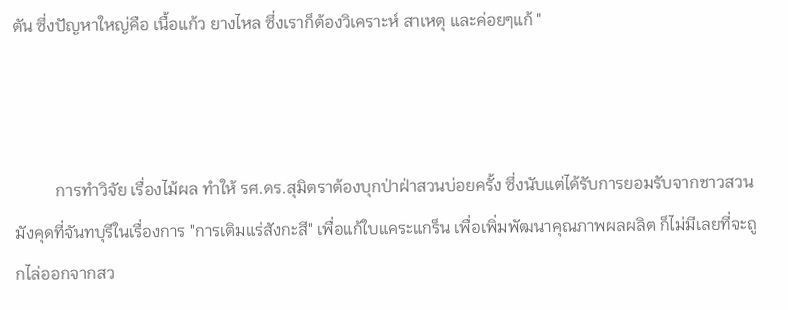ตัน ซึ่งปัญหาใหญ่คือ เนื้อแก้ว ยางไหล ซึ่งเราก็ต้องวิเคราะห์ สาเหตุ และค่อยๆแก้ "



          การทำวิจัย เรื่องไม้ผล ทำให้ รศ.ดร.สุมิตราต้องบุกป่าฝ่าสวนบ่อยครั้ง ซึ่งนับแต่ได้รับการยอมรับจากชาวสวนมังคุดที่จันทบุรีในเรื่องการ "การเติมแร่สังกะสี" เพื่อแก้ใบแคระแกร็น เพื่อเพิ่มพัฒนาคุณภาพผลผลิต ก็ไม่มีเลยที่จะถูกไล่ออกจากสว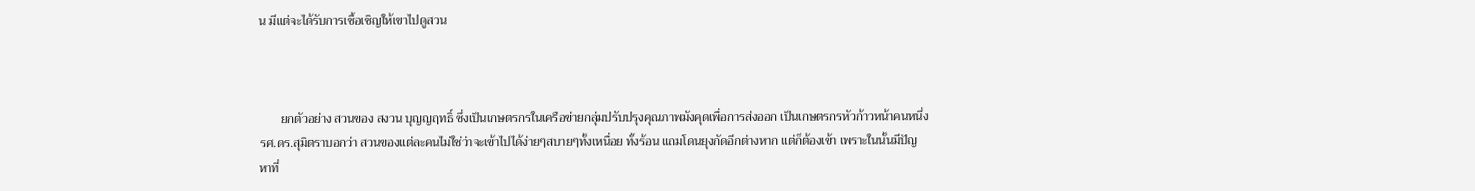น มีแต่จะได้รับการเชื้อเชิญให้เขาไปดูสวน



       ยกตัวอย่าง สวนของ สงวน บุญญฤทธิ์ ซึ่งเป็นเกษตรกรในเครือข่ายกลุ่มปรับปรุงคุณภาพมังคุดเพื่อการส่งออก เป็นเกษตรกรหัวก้าวหน้าคนหนึ่ง รศ.ดร.สุมิตราบอกว่า สวนของแต่ละคนไม่ใช่ว่าจะเข้าไปได้ง่ายๆสบายๆทั้งเหนื่อย ทั้งร้อน แถมโดนยุงกัดอีกต่างหาก แต่ก็ต้องเข้า เพราะในนั้นมีปัญหาที่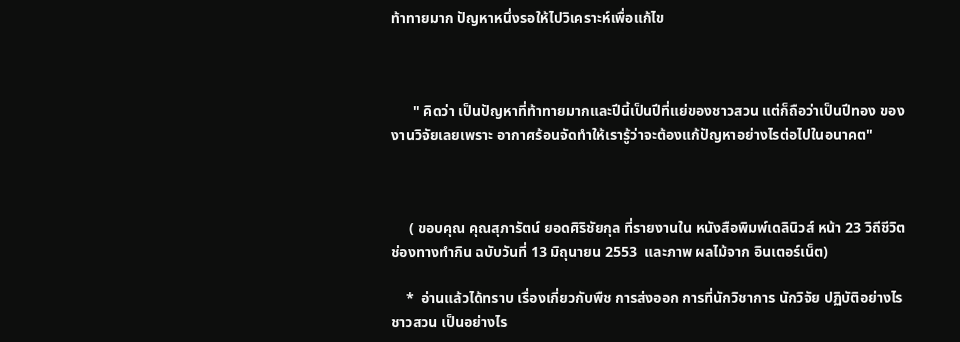ท้าทายมาก ปัญหาหนึ่งรอให้ไปวิเคราะห์เพื่อแก้ไข



      " คิดว่า เป็นปัญหาที่ท้าทายมากและปีนี้เป็นปีที่แย่ของชาวสวน แต่ก็ถือว่าเป็นปีทอง ของงานวิจัยเลยเพราะ อากาศร้อนจัดทำให้เรารู้ว่าจะต้องแก้ปัญหาอย่างไรต่อไปในอนาคต"



     ( ขอบคุณ คุณสุภารัตน์ ยอดศิริชัยกุล ที่รายงานใน หนังสือพิมพ์เดลินิวส์ หน้า 23 วิถีชีวิต ช่องทางทำกิน ฉบับวันที่ 13 มิถุนายน 2553  และภาพ ผลไม้จาก อินเตอร์เน็ต)

    *  อ่านแล้วได้ทราบ เรื่องเกี่ยวกับพืช การส่งออก การที่นักวิชาการ นักวิจัย ปฏิบัติอย่างไร ชาวสวน เป็นอย่างไร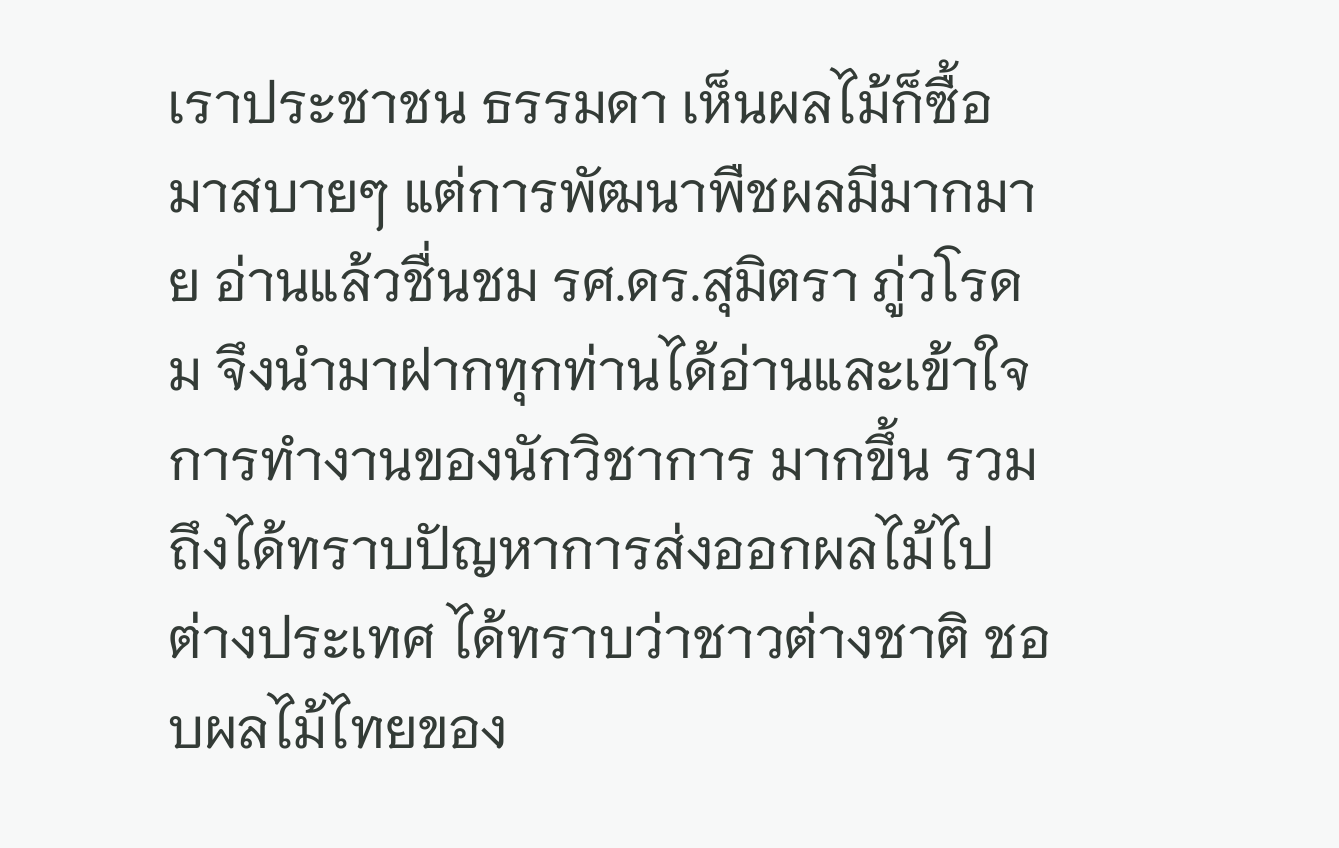เราประชาชน ธรรมดา เห็นผลไม้ก็ซื้อมาสบายๆ แต่การพัฒนาพืชผลมีมากมาย อ่านแล้วชื่นชม รศ.ดร.สุมิตรา ภู่วโรดม จึงนำมาฝากทุกท่านได้อ่านและเข้าใจการทำงานของนักวิชาการ มากขึ้น รวมถึงได้ทราบปัญหาการส่งออกผลไม้ไปต่างประเทศ ได้ทราบว่าชาวต่างชาติ ชอบผลไม้ไทยของ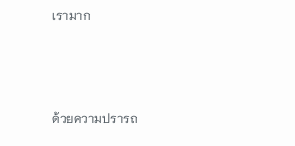เรามาก



ด้วยความปรารถ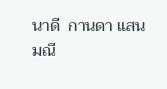นาดี  กานดา แสนมณี